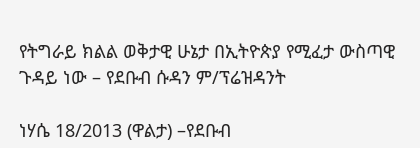የትግራይ ክልል ወቅታዊ ሁኔታ በኢትዮጵያ የሚፈታ ውስጣዊ ጉዳይ ነው – የደቡብ ሱዳን ም/ፕሬዝዳንት

ነሃሴ 18/2013 (ዋልታ) –የደቡብ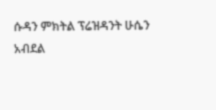ሱዳን ምክትል ፕሬዝዳንት ሁሴን አብደል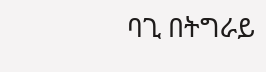ባጊ በትግራይ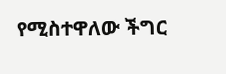የሚስተዋለው ችግር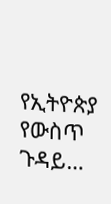የኢትዮጵያ የውስጥ ጉዳይ…